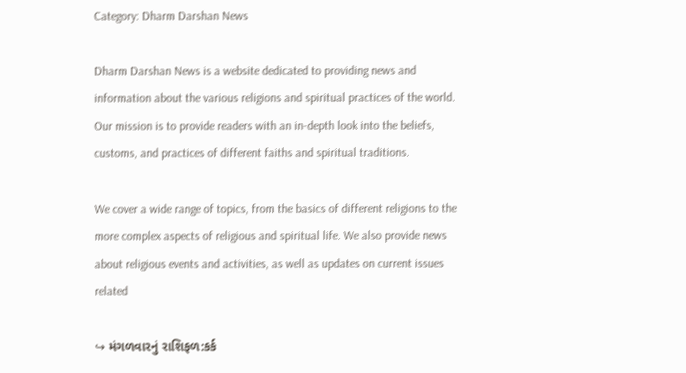Category: Dharm Darshan News

Dharm Darshan News is a website dedicated to providing news and information about the various religions and spiritual practices of the world. Our mission is to provide readers with an in-depth look into the beliefs, customs, and practices of different faiths and spiritual traditions.

We cover a wide range of topics, from the basics of different religions to the more complex aspects of religious and spiritual life. We also provide news about religious events and activities, as well as updates on current issues related

↪ મંગળવારનું રાશિફળ:કર્ક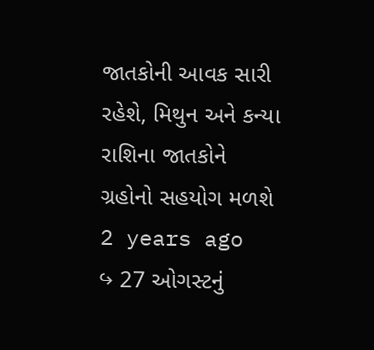જાતકોની આવક સારી રહેશે, મિથુન અને કન્યા રાશિના જાતકોને ગ્રહોનો સહયોગ મળશે 2 years ago
↪ 27 ઓગસ્ટનું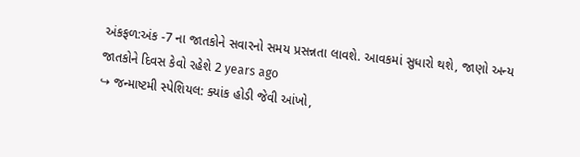અંકફળ:અંક -7 ના જાતકોને સવારનો સમય પ્રસન્નતા લાવશે. આવકમાં સુધારો થશે, જાણો અન્ય જાતકોને દિવસ કેવો રહેશે 2 years ago
↪ જન્માષ્ટમી સ્પેશિયલ: ક્યાંક હોડી જેવી આંખો,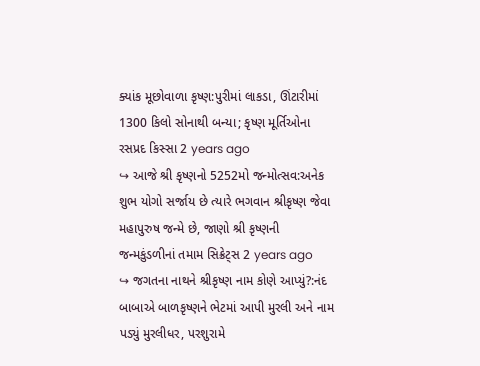ક્યાંક મૂછોવાળા કૃષ્ણ:પુરીમાં લાકડા, ઊંટારીમાં 1300 કિલો સોનાથી બન્યા; કૃષ્ણ મૂર્તિઓના રસપ્રદ કિસ્સા 2 years ago
↪ આજે શ્રી કૃષ્ણનો 5252મો જન્મોત્સવ:અનેક શુભ યોગો સર્જાય છે ત્યારે ભગવાન શ્રીકૃષ્ણ જેવા મહાપુરુષ જન્મે છે, જાણો શ્રી કૃષ્ણની જન્મકુંડળીનાં તમામ સિક્રેટ્સ 2 years ago
↪ જગતના નાથને શ્રીકૃષ્ણ નામ કોણે આપ્યું?:નંદ બાબાએ બાળકૃષ્ણને ભેટમાં આપી મુરલી અને નામ પડ્યું મુરલીધર, પરશુરામે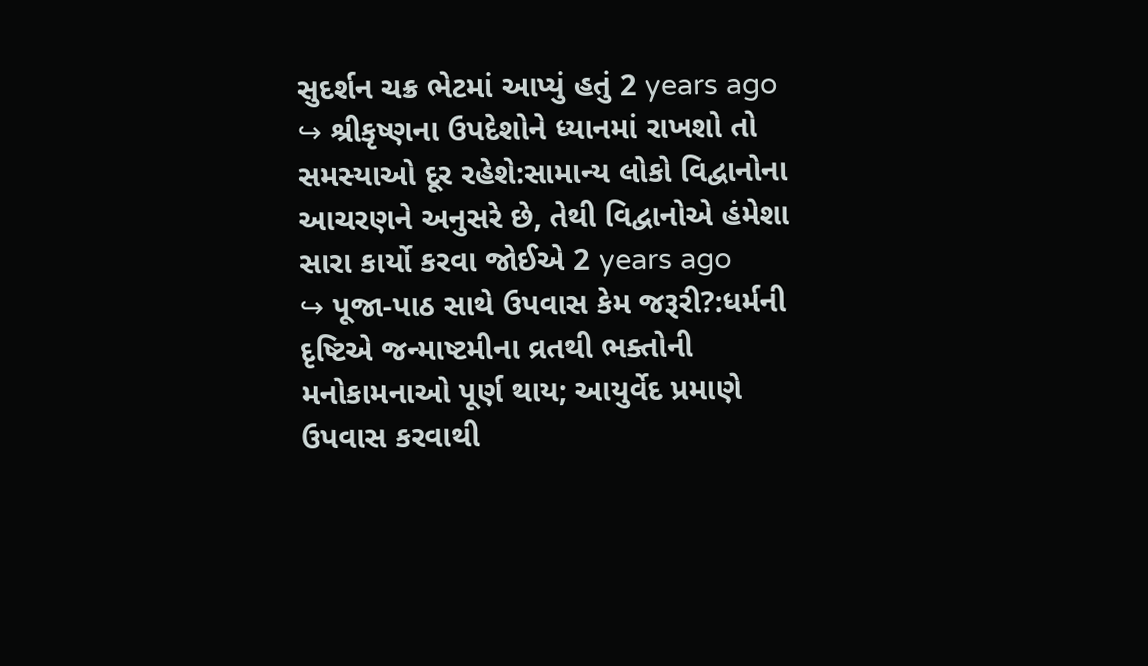સુદર્શન ચક્ર ભેટમાં આપ્યું હતું 2 years ago
↪ શ્રીકૃષ્ણના ઉપદેશોને ધ્યાનમાં રાખશો તો સમસ્યાઓ દૂર રહેશે:સામાન્ય લોકો વિદ્વાનોના આચરણને અનુસરે છે, તેથી વિદ્વાનોએ હંમેશા સારા કાર્યો કરવા જોઈએ 2 years ago
↪ પૂજા-પાઠ સાથે ઉપવાસ કેમ જરૂરી?:ધર્મની દૃષ્ટિએ જન્માષ્ટમીના વ્રતથી ભક્તોની મનોકામનાઓ પૂર્ણ થાય; આયુર્વેદ પ્રમાણે ઉપવાસ કરવાથી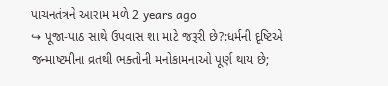પાચનતંત્રને આરામ મળે 2 years ago
↪ પૂજા-પાઠ સાથે ઉપવાસ શા માટે જરૂરી છે?:ધર્મની દૃષ્ટિએ જન્માષ્ટમીના વ્રતથી ભક્તોની મનોકામનાઓ પૂર્ણ થાય છે;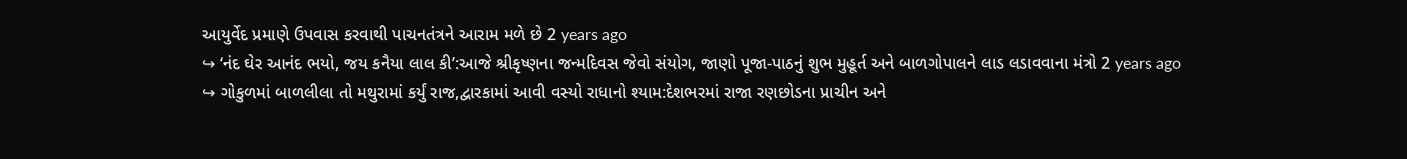આયુર્વેદ પ્રમાણે ઉપવાસ કરવાથી પાચનતંત્રને આરામ મળે છે 2 years ago
↪ ‘નંદ ઘેર આનંદ ભયો, જય કનૈયા લાલ કી’:આજે શ્રીકૃષ્ણના જન્મદિવસ જેવો સંયોગ, જાણો પૂજા-પાઠનું શુભ મુહૂર્ત અને બાળગોપાલને લાડ લડાવવાના મંત્રો 2 years ago
↪ ગોકુળમાં બાળલીલા તો મથુરામાં કર્યું રાજ,દ્વારકામાં આવી વસ્યો રાધાનો શ્યામ:દેશભરમાં રાજા રણછોડના પ્રાચીન અને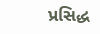પ્રસિદ્ધ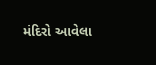મંદિરો આવેલા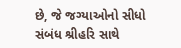છે, જે જગ્યાઓનો સીધો સંબંધ શ્રીહરિ સાથે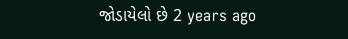જોડાયેલો છે 2 years ago